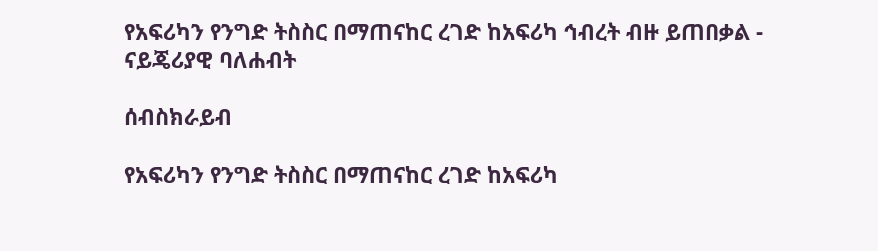የአፍሪካን የንግድ ትስስር በማጠናከር ረገድ ከአፍሪካ ኅብረት ብዙ ይጠበቃል - ናይጄሪያዊ ባለሐብት

ሰብስክራይብ

የአፍሪካን የንግድ ትስስር በማጠናከር ረገድ ከአፍሪካ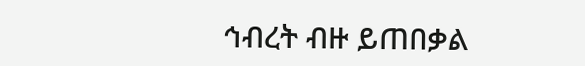ኅብረት ብዙ ይጠበቃል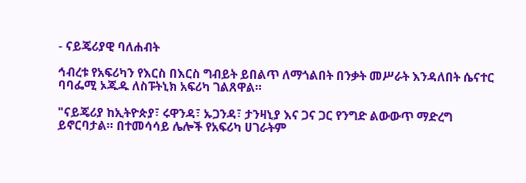- ናይጄሪያዊ ባለሐብት

ኅብረቱ የአፍሪካን የእርስ በእርስ ግብይት ይበልጥ ለማጎልበት በንቃት መሥራት እንዳለበት ሴናተር ባባፌሚ ኦጁዱ ለስፑትኒክ አፍሪካ ገልጸዋል።

"ናይጄሪያ ከኢትዮጵያ፣ ሩዋንዳ፣ ኡጋንዳ፣ ታንዛኒያ እና ጋና ጋር የንግድ ልውውጥ ማድረግ ይኖርባታል። በተመሳሳይ ሌሎች የአፍሪካ ሀገራትም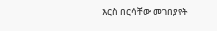እርስ በርሳቸው መገበያየት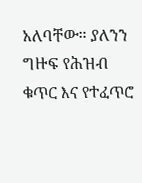አለባቸው። ያለንን ግዙፍ የሕዝብ ቁጥር እና የተፈጥሮ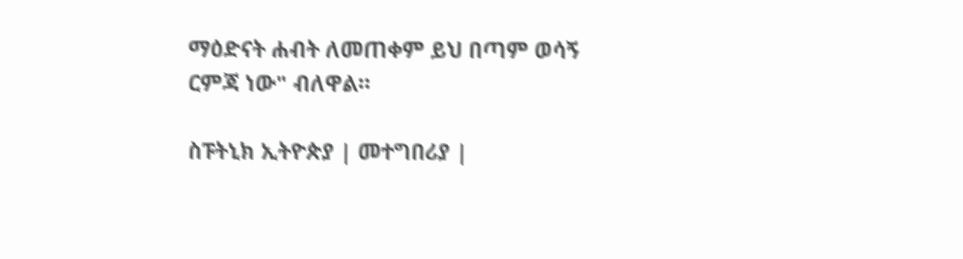ማዕድናት ሐብት ለመጠቀም ይህ በጣም ወሳኝ ርምጃ ነው" ብለዋል።

ስፑትኒክ ኢትዮጵያ | መተግበሪያ |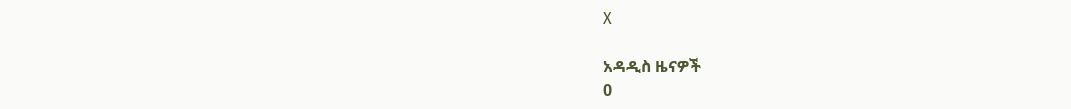X

አዳዲስ ዜናዎች
0